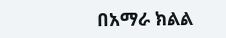በአማራ ክልል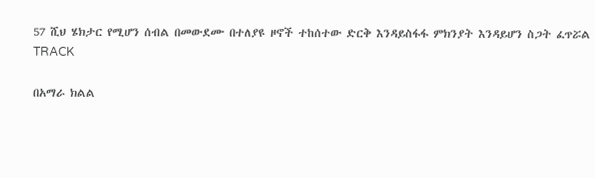57 ሺህ ሄክታር የሚሆን ሰብል በመውደሙ በተለያዩ ዞኖች ተከሰተው ድርቅ እንዳይስፋፋ ምክንያት እንዳይሆን ስጋት ፈጥሯል
TRACK

በአማራ ክልል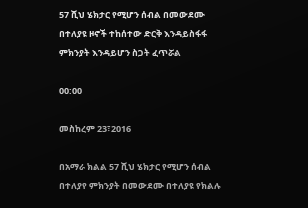57 ሺህ ሄክታር የሚሆን ሰብል በመውደሙ በተለያዩ ዞኖች ተከሰተው ድርቅ እንዳይስፋፋ ምክንያት እንዳይሆን ስጋት ፈጥሯል

00:00

መስከረም 23፣2016

በአማራ ክልል 57 ሺህ ሄክታር የሚሆን ሰብል በተለያየ ምክንያት በመውደሙ በተለያዩ የክልሉ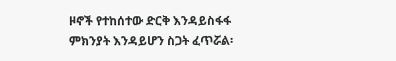ዞኖች የተከሰተው ድርቅ እንዳይስፋፋ ምክንያት እንዳይሆን ስጋት ፈጥሯል፡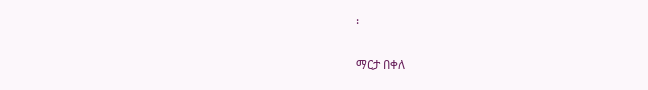፡

ማርታ በቀለ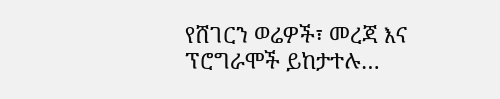የሸገርን ወሬዎች፣ መረጃ እና ፕሮግራሞች ይከታተሉ…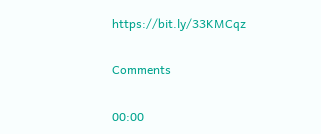https://bit.ly/33KMCqz

Comments

00:00